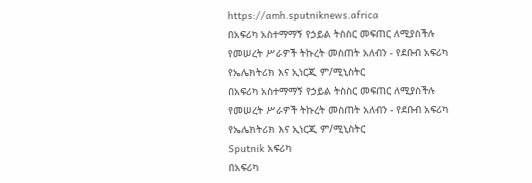https://amh.sputniknews.africa
በአፍሪካ አስተማማኝ የኃይል ትስስር መፍጠር ለሚያስችሉ የመሠረት ሥራዎች ትኩረት መስጠት አለብን - የደቡብ አፍሪካ የኤሌክትሪክ እና ኢነርጂ ም/ሚኒስትር
በአፍሪካ አስተማማኝ የኃይል ትስስር መፍጠር ለሚያስችሉ የመሠረት ሥራዎች ትኩረት መስጠት አለብን - የደቡብ አፍሪካ የኤሌክትሪክ እና ኢነርጂ ም/ሚኒስትር
Sputnik አፍሪካ
በአፍሪካ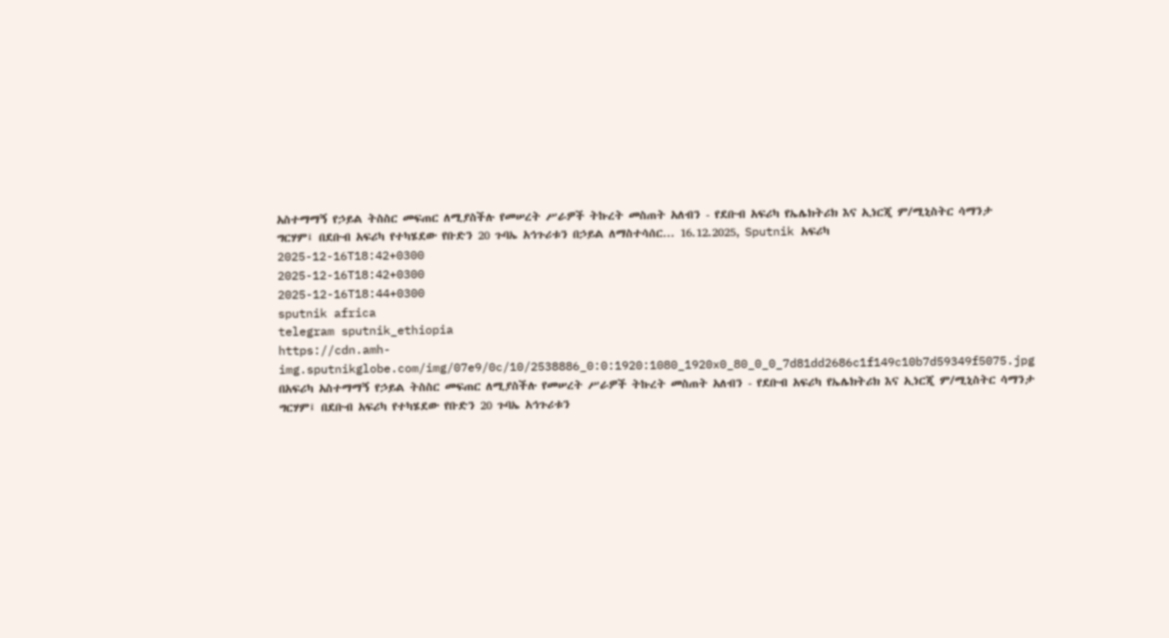አስተማማኝ የኃይል ትስስር መፍጠር ለሚያስችሉ የመሠረት ሥራዎች ትኩረት መስጠት አለብን - የደቡብ አፍሪካ የኤሌክትሪክ እና ኢነርጂ ም/ሚኒስትር ሳማንታ ግርሃም፤ በደቡብ አፍሪካ የተካሄደው የቡድን 20 ጉባኤ አኅጉሪቱን በኃይል ለማስተሳሰር... 16.12.2025, Sputnik አፍሪካ
2025-12-16T18:42+0300
2025-12-16T18:42+0300
2025-12-16T18:44+0300
sputnik africa
telegram sputnik_ethiopia
https://cdn.amh-img.sputnikglobe.com/img/07e9/0c/10/2538886_0:0:1920:1080_1920x0_80_0_0_7d81dd2686c1f149c10b7d59349f5075.jpg
በአፍሪካ አስተማማኝ የኃይል ትስስር መፍጠር ለሚያስችሉ የመሠረት ሥራዎች ትኩረት መስጠት አለብን - የደቡብ አፍሪካ የኤሌክትሪክ እና ኢነርጂ ም/ሚኒስትር ሳማንታ ግርሃም፤ በደቡብ አፍሪካ የተካሄደው የቡድን 20 ጉባኤ አኅጉሪቱን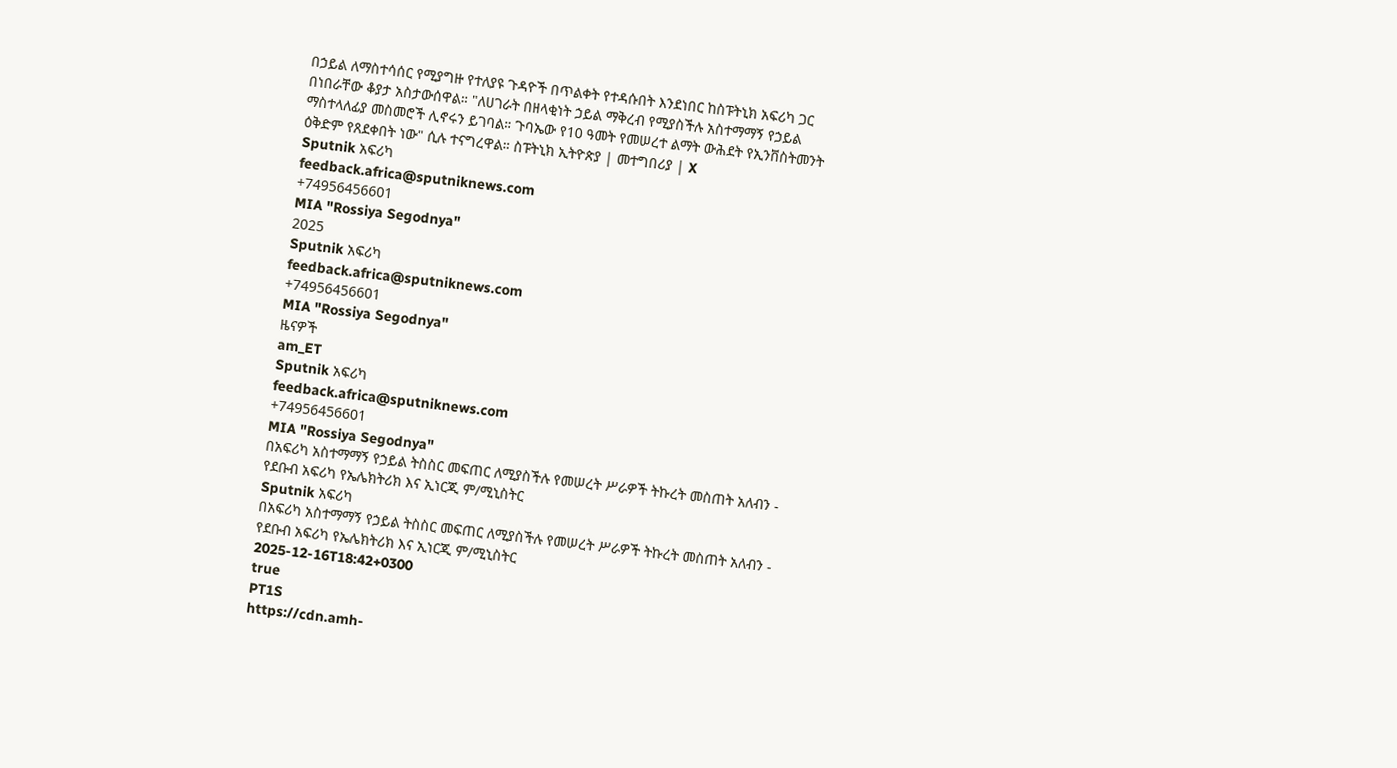በኃይል ለማስተሳሰር የሚያግዙ የተለያዩ ጉዳዮች በጥልቀት የተዳሱበት እንደነበር ከስፑትኒክ አፍሪካ ጋር በነበራቸው ቆያታ አስታውሰዋል። "ለሀገራት በዘላቂነት ኃይል ማቅረብ የሚያስችሉ አስተማማኝ የኃይል ማስተላለፊያ መስመሮች ሊኖሩን ይገባል። ጉባኤው የ10 ዓመት የመሠረተ ልማት ውሕደት የኢንቨስትመንት ዕቅድም የጸደቀበት ነው" ሲሉ ተናግረዋል። ስፑትኒክ ኢትዮጵያ | መተግበሪያ | X
Sputnik አፍሪካ
feedback.africa@sputniknews.com
+74956456601
MIA "Rossiya Segodnya"
2025
Sputnik አፍሪካ
feedback.africa@sputniknews.com
+74956456601
MIA "Rossiya Segodnya"
ዜናዎች
am_ET
Sputnik አፍሪካ
feedback.africa@sputniknews.com
+74956456601
MIA "Rossiya Segodnya"
በአፍሪካ አስተማማኝ የኃይል ትስስር መፍጠር ለሚያስችሉ የመሠረት ሥራዎች ትኩረት መስጠት አለብን - የደቡብ አፍሪካ የኤሌክትሪክ እና ኢነርጂ ም/ሚኒስትር
Sputnik አፍሪካ
በአፍሪካ አስተማማኝ የኃይል ትስስር መፍጠር ለሚያስችሉ የመሠረት ሥራዎች ትኩረት መስጠት አለብን - የደቡብ አፍሪካ የኤሌክትሪክ እና ኢነርጂ ም/ሚኒስትር
2025-12-16T18:42+0300
true
PT1S
https://cdn.amh-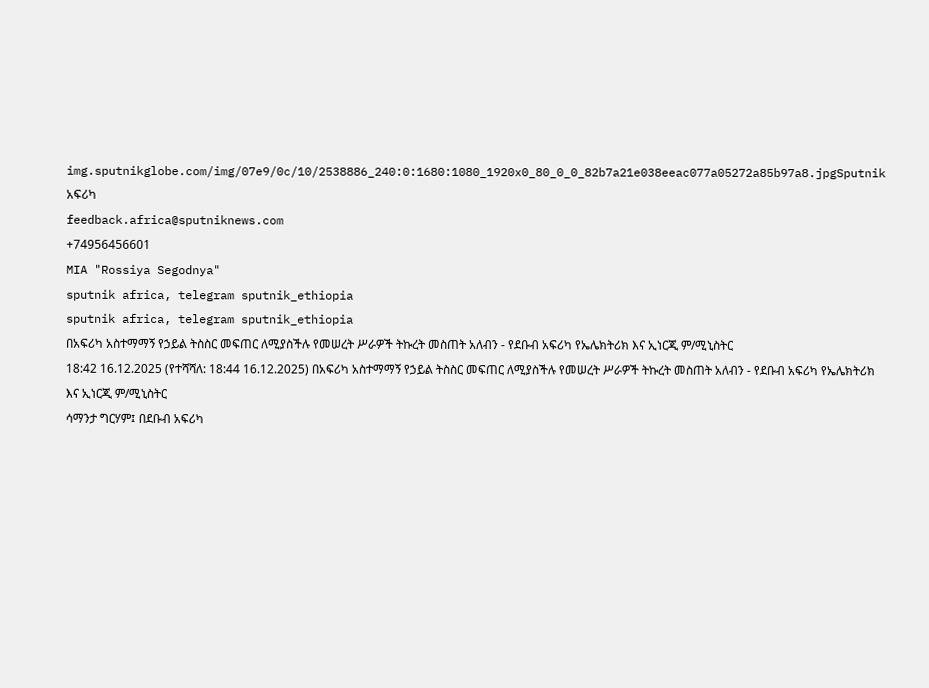img.sputnikglobe.com/img/07e9/0c/10/2538886_240:0:1680:1080_1920x0_80_0_0_82b7a21e038eeac077a05272a85b97a8.jpgSputnik አፍሪካ
feedback.africa@sputniknews.com
+74956456601
MIA "Rossiya Segodnya"
sputnik africa, telegram sputnik_ethiopia
sputnik africa, telegram sputnik_ethiopia
በአፍሪካ አስተማማኝ የኃይል ትስስር መፍጠር ለሚያስችሉ የመሠረት ሥራዎች ትኩረት መስጠት አለብን - የደቡብ አፍሪካ የኤሌክትሪክ እና ኢነርጂ ም/ሚኒስትር
18:42 16.12.2025 (የተሻሻለ: 18:44 16.12.2025) በአፍሪካ አስተማማኝ የኃይል ትስስር መፍጠር ለሚያስችሉ የመሠረት ሥራዎች ትኩረት መስጠት አለብን - የደቡብ አፍሪካ የኤሌክትሪክ እና ኢነርጂ ም/ሚኒስትር
ሳማንታ ግርሃም፤ በደቡብ አፍሪካ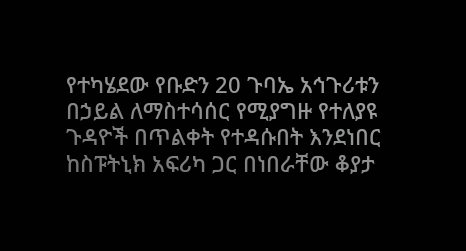የተካሄደው የቡድን 20 ጉባኤ አኅጉሪቱን በኃይል ለማስተሳሰር የሚያግዙ የተለያዩ ጉዳዮች በጥልቀት የተዳሱበት እንደነበር ከስፑትኒክ አፍሪካ ጋር በነበራቸው ቆያታ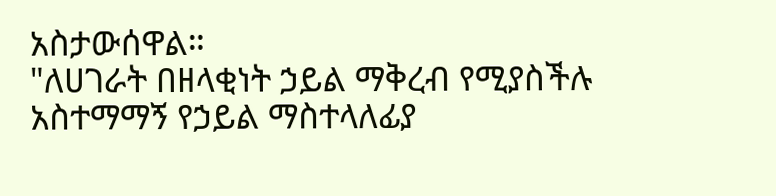አስታውሰዋል።
"ለሀገራት በዘላቂነት ኃይል ማቅረብ የሚያስችሉ አስተማማኝ የኃይል ማስተላለፊያ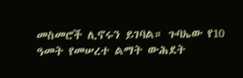መስመሮች ሊኖሩን ይገባል። ጉባኤው የ10 ዓመት የመሠረተ ልማት ውሕደት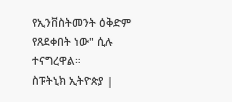የኢንቨስትመንት ዕቅድም የጸደቀበት ነው" ሲሉ ተናግረዋል።
ስፑትኒክ ኢትዮጵያ |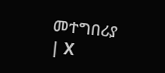መተግበሪያ | X